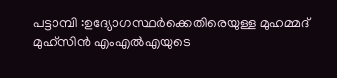പട്ടാമ്പി :ഉദ്യോഗസ്ഥർക്കെതിരെയുള്ള മുഹമ്മദ് മുഹ്സിൻ എംഎൽഎയുടെ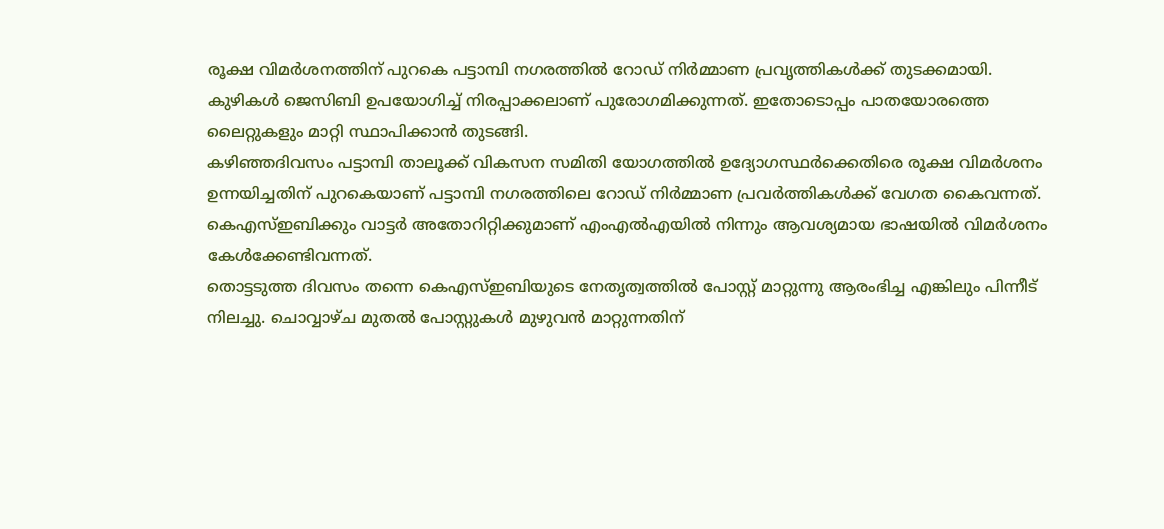രൂക്ഷ വിമർശനത്തിന് പുറകെ പട്ടാമ്പി നഗരത്തിൽ റോഡ് നിർമ്മാണ പ്രവൃത്തികൾക്ക് തുടക്കമായി. കുഴികൾ ജെസിബി ഉപയോഗിച്ച് നിരപ്പാക്കലാണ് പുരോഗമിക്കുന്നത്. ഇതോടൊപ്പം പാതയോരത്തെ ലൈറ്റുകളും മാറ്റി സ്ഥാപിക്കാൻ തുടങ്ങി.
കഴിഞ്ഞദിവസം പട്ടാമ്പി താലൂക്ക് വികസന സമിതി യോഗത്തിൽ ഉദ്യോഗസ്ഥർക്കെതിരെ രൂക്ഷ വിമർശനം ഉന്നയിച്ചതിന് പുറകെയാണ് പട്ടാമ്പി നഗരത്തിലെ റോഡ് നിർമ്മാണ പ്രവർത്തികൾക്ക് വേഗത കൈവന്നത്. കെഎസ്ഇബിക്കും വാട്ടർ അതോറിറ്റിക്കുമാണ് എംഎൽഎയിൽ നിന്നും ആവശ്യമായ ഭാഷയിൽ വിമർശനം കേൾക്കേണ്ടിവന്നത്.
തൊട്ടടുത്ത ദിവസം തന്നെ കെഎസ്ഇബിയുടെ നേതൃത്വത്തിൽ പോസ്റ്റ് മാറ്റുന്നു ആരംഭിച്ച എങ്കിലും പിന്നീട് നിലച്ചു. ചൊവ്വാഴ്ച മുതൽ പോസ്റ്റുകൾ മുഴുവൻ മാറ്റുന്നതിന്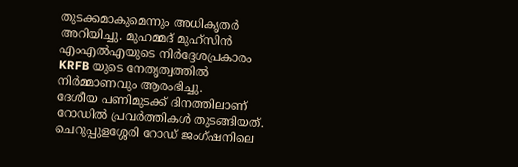തുടക്കമാകുമെന്നും അധികൃതർ അറിയിച്ചു. മുഹമ്മദ് മുഹ്സിൻ എംഎൽഎയുടെ നിർദ്ദേശപ്രകാരം KRFB യുടെ നേതൃത്വത്തിൽ നിർമ്മാണവും ആരംഭിച്ചു.
ദേശീയ പണിമുടക്ക് ദിനത്തിലാണ് റോഡിൽ പ്രവർത്തികൾ തുടങ്ങിയത്. ചെറുപ്പുളശ്ശേരി റോഡ് ജംഗ്ഷനിലെ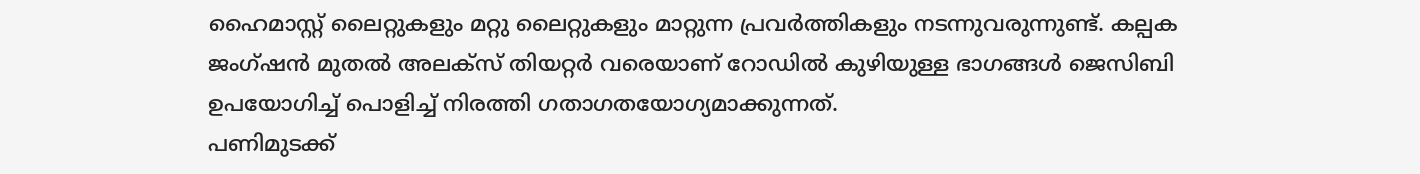ഹൈമാസ്റ്റ് ലൈറ്റുകളും മറ്റു ലൈറ്റുകളും മാറ്റുന്ന പ്രവർത്തികളും നടന്നുവരുന്നുണ്ട്. കല്പക ജംഗ്ഷൻ മുതൽ അലക്സ് തിയറ്റർ വരെയാണ് റോഡിൽ കുഴിയുള്ള ഭാഗങ്ങൾ ജെസിബി ഉപയോഗിച്ച് പൊളിച്ച് നിരത്തി ഗതാഗതയോഗ്യമാക്കുന്നത്.
പണിമുടക്ക്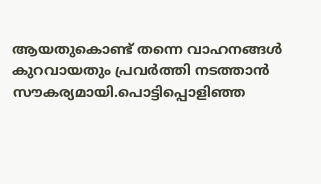ആയതുകൊണ്ട് തന്നെ വാഹനങ്ങൾ കുറവായതും പ്രവർത്തി നടത്താൻ സൗകര്യമായി.പൊട്ടിപ്പൊളിഞ്ഞ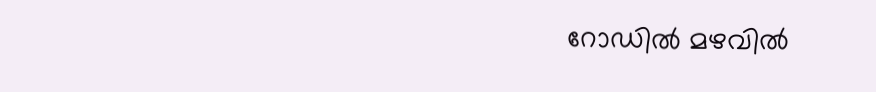റോഡിൽ മഴവിൽ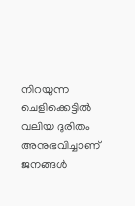നിറയുന്ന ചെളിക്കെട്ടിൽ വലിയ ദുരിതം അനുഭവിച്ചാണ് ജനങ്ങൾ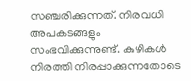സഞ്ചരിക്കുന്നത്. നിരവധി അപകടങ്ങളും സംഭവിക്കുന്നുണ്ട്. കുഴികൾ നിരത്തി നിരപ്പാക്കുന്നതോടെ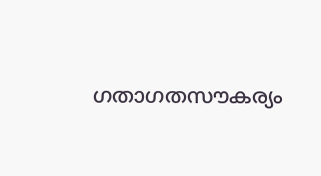ഗതാഗതസൗകര്യം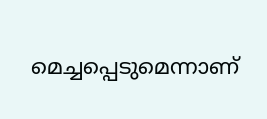മെച്ചപ്പെടുമെന്നാണ്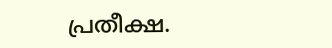പ്രതീക്ഷ.